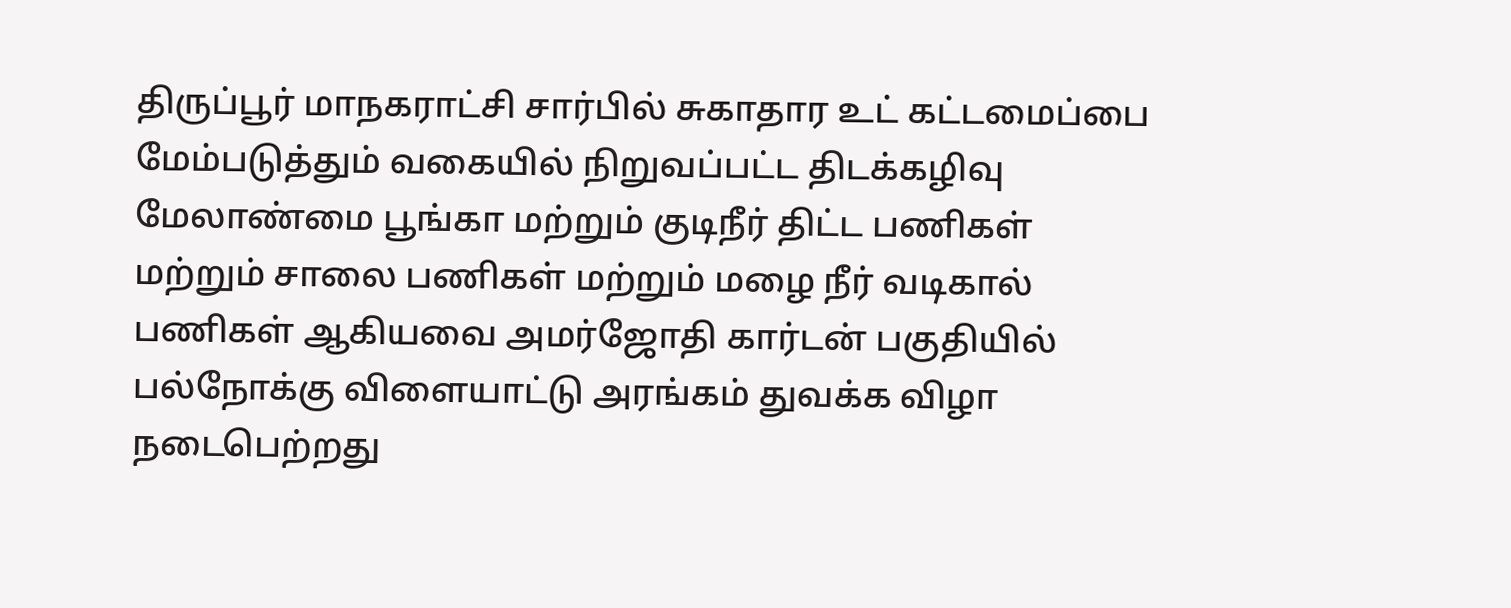திருப்பூர் மாநகராட்சி சார்பில் சுகாதார உட் கட்டமைப்பை மேம்படுத்தும் வகையில் நிறுவப்பட்ட திடக்கழிவு மேலாண்மை பூங்கா மற்றும் குடிநீர் திட்ட பணிகள் மற்றும் சாலை பணிகள் மற்றும் மழை நீர் வடிகால் பணிகள் ஆகியவை அமர்ஜோதி கார்டன் பகுதியில் பல்நோக்கு விளையாட்டு அரங்கம் துவக்க விழா நடைபெற்றது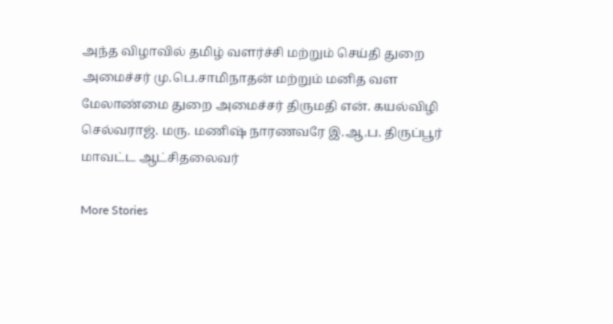அந்த விழாவில் தமிழ் வளர்ச்சி மற்றும் செய்தி துறை அமைச்சர் மு.பெ.சாமிநாதன் மற்றும் மனித வள மேலாண்மை துறை அமைச்சர் திருமதி என். கயல்விழி செல்வராஜ். மரு. மணிஷ் நாரணவரே இ.ஆ.ப. திருப்பூர் மாவட்ட ஆட்சிதலைவர்

More Stories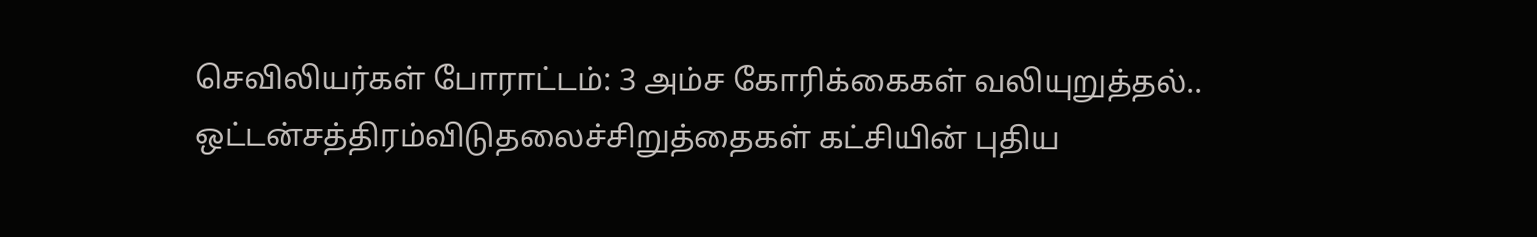செவிலியர்கள் போராட்டம்: 3 அம்ச கோரிக்கைகள் வலியுறுத்தல்..
ஒட்டன்சத்திரம்விடுதலைச்சிறுத்தைகள் கட்சியின் புதிய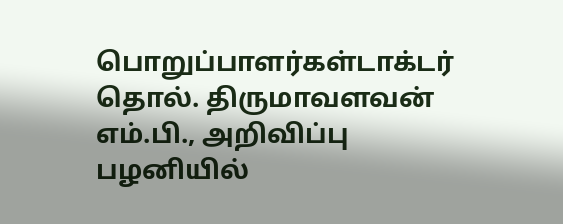பொறுப்பாளர்கள்டாக்டர் தொல். திருமாவளவன் எம்.பி., அறிவிப்பு
பழனியில்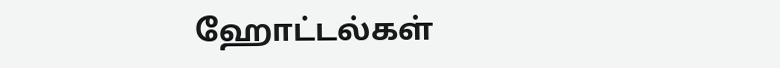ஹோட்டல்கள்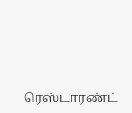ரெஸ்டாரண்ட்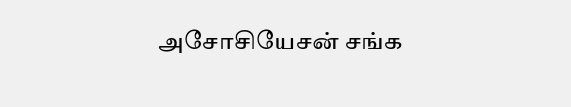அசோசியேசன் சங்க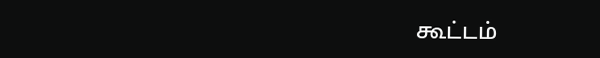கூட்டம்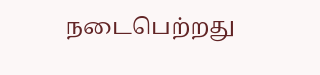நடைபெற்றது